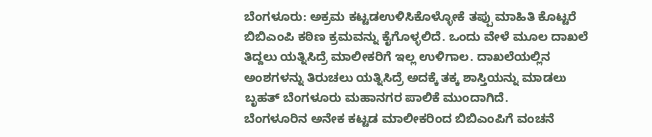ಬೆಂಗಳೂರು: ಅಕ್ರಮ ಕಟ್ಟಡಉಳಿಸಿಕೊಳ್ಳೋಕೆ ತಪ್ಪು ಮಾಹಿತಿ ಕೊಟ್ಟರೆ ಬಿಬಿಎಂಪಿ ಕಠಿಣ ಕ್ರಮವನ್ನು ಕೈಗೊಳ್ಳಲಿದೆ. ಒಂದು ವೇಳೆ ಮೂಲ ದಾಖಲೆ ತಿದ್ದಲು ಯತ್ನಿಸಿದ್ರೆ ಮಾಲೀಕರಿಗೆ ಇಲ್ಲ ಉಳಿಗಾಲ. ದಾಖಲೆಯಲ್ಲಿನ ಅಂಶಗಳನ್ನು ತಿರುಚಲು ಯತ್ನಿಸಿದ್ರೆ ಅದಕ್ಕೆ ತಕ್ಕ ಶಾಸ್ತಿಯನ್ನು ಮಾಡಲು ಬೃಹತ್ ಬೆಂಗಳೂರು ಮಹಾನಗರ ಪಾಲಿಕೆ ಮುಂದಾಗಿದೆ.
ಬೆಂಗಳೂರಿನ ಅನೇಕ ಕಟ್ಟಡ ಮಾಲೀಕರಿಂದ ಬಿಬಿಎಂಪಿಗೆ ವಂಚನೆ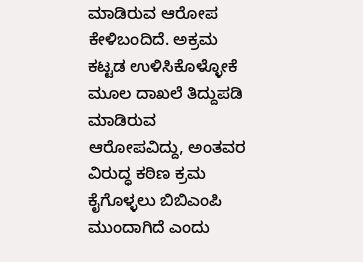ಮಾಡಿರುವ ಆರೋಪ ಕೇಳಿಬಂದಿದೆ. ಅಕ್ರಮ ಕಟ್ಟಡ ಉಳಿಸಿಕೊಳ್ಳೋಕೆ ಮೂಲ ದಾಖಲೆ ತಿದ್ದುಪಡಿ ಮಾಡಿರುವ ಆರೋಪವಿದ್ದು, ಅಂತವರ ವಿರುದ್ಧ ಕಠಿಣ ಕ್ರಮ ಕೈಗೊಳ್ಳಲು ಬಿಬಿಎಂಪಿ ಮುಂದಾಗಿದೆ ಎಂದು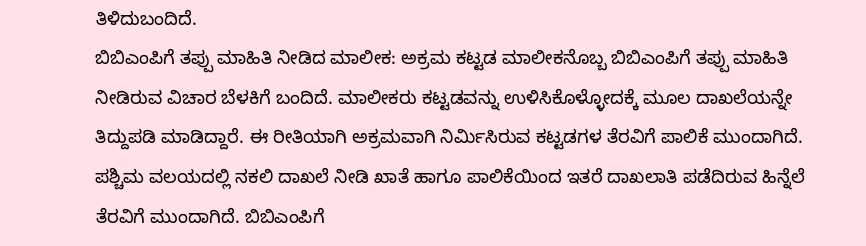ತಿಳಿದುಬಂದಿದೆ.
ಬಿಬಿಎಂಪಿಗೆ ತಪ್ಪು ಮಾಹಿತಿ ನೀಡಿದ ಮಾಲೀಕ: ಅಕ್ರಮ ಕಟ್ಟಡ ಮಾಲೀಕನೊಬ್ಬ ಬಿಬಿಎಂಪಿಗೆ ತಪ್ಪು ಮಾಹಿತಿ ನೀಡಿರುವ ವಿಚಾರ ಬೆಳಕಿಗೆ ಬಂದಿದೆ. ಮಾಲೀಕರು ಕಟ್ಟಡವನ್ನು ಉಳಿಸಿಕೊಳ್ಳೋದಕ್ಕೆ ಮೂಲ ದಾಖಲೆಯನ್ನೇ ತಿದ್ದುಪಡಿ ಮಾಡಿದ್ದಾರೆ. ಈ ರೀತಿಯಾಗಿ ಅಕ್ರಮವಾಗಿ ನಿರ್ಮಿಸಿರುವ ಕಟ್ಟಡಗಳ ತೆರವಿಗೆ ಪಾಲಿಕೆ ಮುಂದಾಗಿದೆ. ಪಶ್ಚಿಮ ವಲಯದಲ್ಲಿ ನಕಲಿ ದಾಖಲೆ ನೀಡಿ ಖಾತೆ ಹಾಗೂ ಪಾಲಿಕೆಯಿಂದ ಇತರೆ ದಾಖಲಾತಿ ಪಡೆದಿರುವ ಹಿನ್ನೆಲೆ ತೆರವಿಗೆ ಮುಂದಾಗಿದೆ. ಬಿಬಿಎಂಪಿಗೆ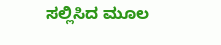ಸಲ್ಲಿಸಿದ ಮೂಲ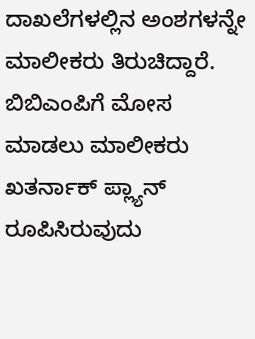ದಾಖಲೆಗಳಲ್ಲಿನ ಅಂಶಗಳನ್ನೇ ಮಾಲೀಕರು ತಿರುಚಿದ್ದಾರೆ. ಬಿಬಿಎಂಪಿಗೆ ಮೋಸ ಮಾಡಲು ಮಾಲೀಕರು ಖತರ್ನಾಕ್ ಪ್ಲ್ಯಾನ್ ರೂಪಿಸಿರುವುದು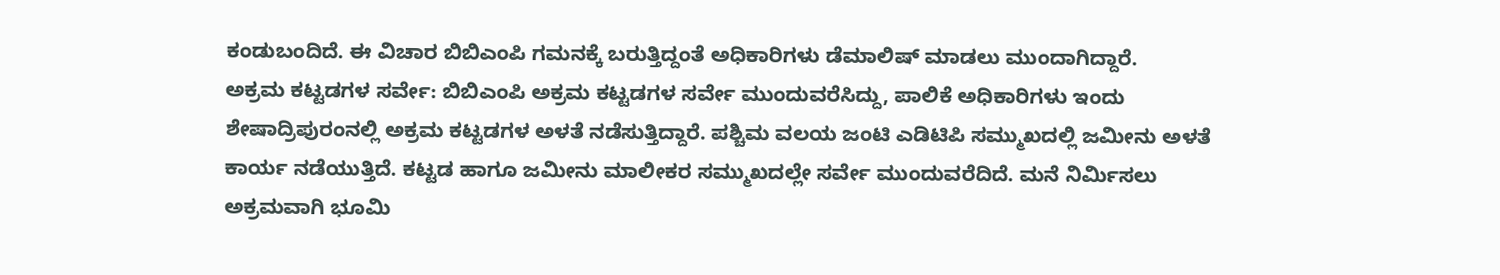ಕಂಡುಬಂದಿದೆ. ಈ ವಿಚಾರ ಬಿಬಿಎಂಪಿ ಗಮನಕ್ಕೆ ಬರುತ್ತಿದ್ದಂತೆ ಅಧಿಕಾರಿಗಳು ಡೆಮಾಲಿಷ್ ಮಾಡಲು ಮುಂದಾಗಿದ್ದಾರೆ.
ಅಕ್ರಮ ಕಟ್ಟಡಗಳ ಸರ್ವೇ: ಬಿಬಿಎಂಪಿ ಅಕ್ರಮ ಕಟ್ಟಡಗಳ ಸರ್ವೇ ಮುಂದುವರೆಸಿದ್ದು, ಪಾಲಿಕೆ ಅಧಿಕಾರಿಗಳು ಇಂದು ಶೇಷಾದ್ರಿಪುರಂನಲ್ಲಿ ಅಕ್ರಮ ಕಟ್ಟಡಗಳ ಅಳತೆ ನಡೆಸುತ್ತಿದ್ದಾರೆ. ಪಶ್ಚಿಮ ವಲಯ ಜಂಟಿ ಎಡಿಟಿಪಿ ಸಮ್ಮುಖದಲ್ಲಿ ಜಮೀನು ಅಳತೆ ಕಾರ್ಯ ನಡೆಯುತ್ತಿದೆ. ಕಟ್ಟಡ ಹಾಗೂ ಜಮೀನು ಮಾಲೀಕರ ಸಮ್ಮುಖದಲ್ಲೇ ಸರ್ವೇ ಮುಂದುವರೆದಿದೆ. ಮನೆ ನಿರ್ಮಿಸಲು ಅಕ್ರಮವಾಗಿ ಭೂಮಿ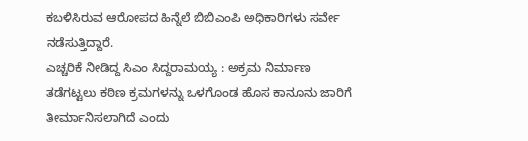ಕಬಳಿಸಿರುವ ಆರೋಪದ ಹಿನ್ನೆಲೆ ಬಿಬಿಎಂಪಿ ಅಧಿಕಾರಿಗಳು ಸರ್ವೇ ನಡೆಸುತ್ತಿದ್ದಾರೆ.
ಎಚ್ಚರಿಕೆ ನೀಡಿದ್ದ ಸಿಎಂ ಸಿದ್ದರಾಮಯ್ಯ : ಅಕ್ರಮ ನಿರ್ಮಾಣ ತಡೆಗಟ್ಟಲು ಕಠಿಣ ಕ್ರಮಗಳನ್ನು ಒಳಗೊಂಡ ಹೊಸ ಕಾನೂನು ಜಾರಿಗೆ ತೀರ್ಮಾನಿಸಲಾಗಿದೆ ಎಂದು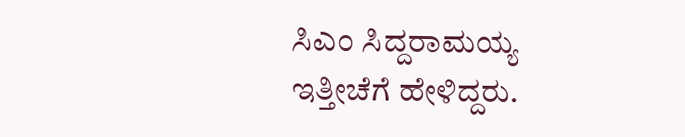ಸಿಎಂ ಸಿದ್ದರಾಮಯ್ಯ ಇತ್ತೀಚೆಗೆ ಹೇಳಿದ್ದರು.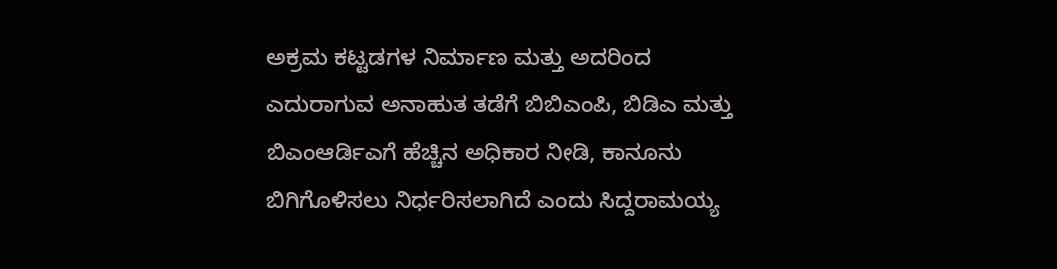ಅಕ್ರಮ ಕಟ್ಟಡಗಳ ನಿರ್ಮಾಣ ಮತ್ತು ಅದರಿಂದ ಎದುರಾಗುವ ಅನಾಹುತ ತಡೆಗೆ ಬಿಬಿಎಂಪಿ, ಬಿಡಿಎ ಮತ್ತು ಬಿಎಂಆರ್ಡಿಎಗೆ ಹೆಚ್ಚಿನ ಅಧಿಕಾರ ನೀಡಿ, ಕಾನೂನು ಬಿಗಿಗೊಳಿಸಲು ನಿರ್ಧರಿಸಲಾಗಿದೆ ಎಂದು ಸಿದ್ದರಾಮಯ್ಯ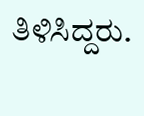ತಿಳಿಸಿದ್ದರು.